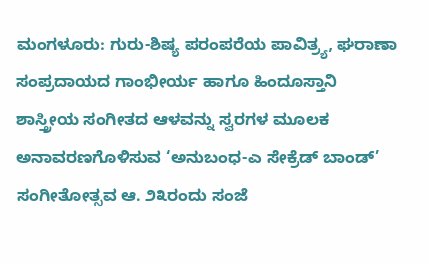ಮಂಗಳೂರು: ಗುರು-ಶಿಷ್ಯ ಪರಂಪರೆಯ ಪಾವಿತ್ರ್ಯ, ಘರಾಣಾ ಸಂಪ್ರದಾಯದ ಗಾಂಭೀರ್ಯ ಹಾಗೂ ಹಿಂದೂಸ್ತಾನಿ ಶಾಸ್ತ್ರೀಯ ಸಂಗೀತದ ಆಳವನ್ನು ಸ್ವರಗಳ ಮೂಲಕ ಅನಾವರಣಗೊಳಿಸುವ ‘ಅನುಬಂಧ-ಎ ಸೇಕ್ರೆಡ್ ಬಾಂಡ್’ ಸಂಗೀತೋತ್ಸವ ಆ. ೨೩ರಂದು ಸಂಜೆ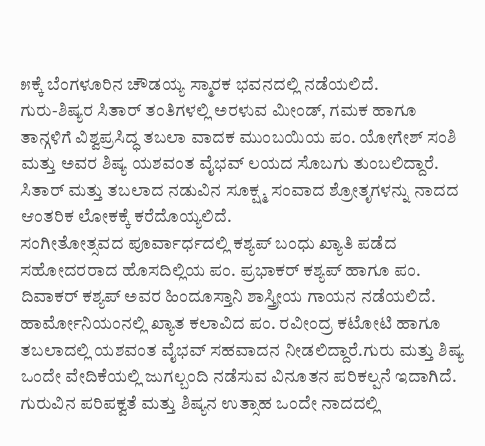೫ಕ್ಕೆ ಬೆಂಗಳೂರಿನ ಚೌಡಯ್ಯ ಸ್ಮಾರಕ ಭವನದಲ್ಲಿ ನಡೆಯಲಿದೆ.
ಗುರು-ಶಿಷ್ಯರ ಸಿತಾರ್ ತಂತಿಗಳಲ್ಲಿ ಅರಳುವ ಮೀಂಡ್, ಗಮಕ ಹಾಗೂ ತಾನ್ಗಳಿಗೆ ವಿಶ್ವಪ್ರಸಿದ್ಧ ತಬಲಾ ವಾದಕ ಮುಂಬಯಿಯ ಪಂ. ಯೋಗೇಶ್ ಸಂಶಿ ಮತ್ತು ಅವರ ಶಿಷ್ಯ ಯಶವಂತ ವೈಭವ್ ಲಯದ ಸೊಬಗು ತುಂಬಲಿದ್ದಾರೆ. ಸಿತಾರ್ ಮತ್ತು ತಬಲಾದ ನಡುವಿನ ಸೂಕ್ಷ್ಮ ಸಂವಾದ ಶ್ರೋತೃಗಳನ್ನು ನಾದದ ಆಂತರಿಕ ಲೋಕಕ್ಕೆ ಕರೆದೊಯ್ಯಲಿದೆ.
ಸಂಗೀತೋತ್ಸವದ ಪೂರ್ವಾರ್ಧದಲ್ಲಿ ಕಶ್ಯಪ್ ಬಂಧು ಖ್ಯಾತಿ ಪಡೆದ ಸಹೋದರರಾದ ಹೊಸದಿಲ್ಲಿಯ ಪಂ. ಪ್ರಭಾಕರ್ ಕಶ್ಯಪ್ ಹಾಗೂ ಪಂ. ದಿವಾಕರ್ ಕಶ್ಯಪ್ ಅವರ ಹಿಂದೂಸ್ತಾನಿ ಶಾಸ್ತ್ರೀಯ ಗಾಯನ ನಡೆಯಲಿದೆ. ಹಾರ್ಮೋನಿಯಂನಲ್ಲಿ ಖ್ಯಾತ ಕಲಾವಿದ ಪಂ. ರವೀಂದ್ರ ಕಟೋಟಿ ಹಾಗೂ ತಬಲಾದಲ್ಲಿ ಯಶವಂತ ವೈಭವ್ ಸಹವಾದನ ನೀಡಲಿದ್ದಾರೆ.ಗುರು ಮತ್ತು ಶಿಷ್ಯ ಒಂದೇ ವೇದಿಕೆಯಲ್ಲಿ ಜುಗಲ್ಬಂದಿ ನಡೆಸುವ ವಿನೂತನ ಪರಿಕಲ್ಪನೆ ಇದಾಗಿದೆ. ಗುರುವಿನ ಪರಿಪಕ್ವತೆ ಮತ್ತು ಶಿಷ್ಯನ ಉತ್ಸಾಹ ಒಂದೇ ನಾದದಲ್ಲಿ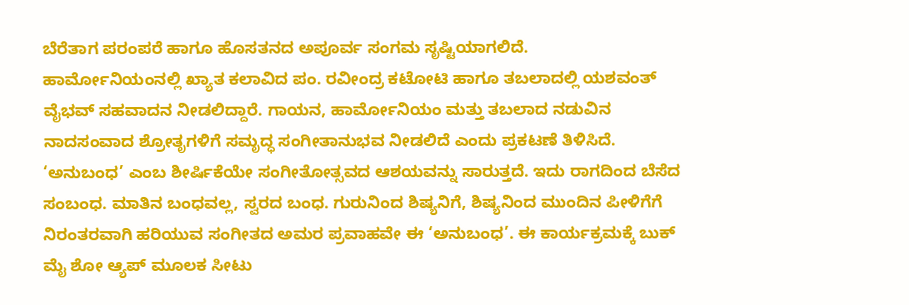ಬೆರೆತಾಗ ಪರಂಪರೆ ಹಾಗೂ ಹೊಸತನದ ಅಪೂರ್ವ ಸಂಗಮ ಸೃಷ್ಟಿಯಾಗಲಿದೆ.
ಹಾರ್ಮೋನಿಯಂನಲ್ಲಿ ಖ್ಯಾತ ಕಲಾವಿದ ಪಂ. ರವೀಂದ್ರ ಕಟೋಟಿ ಹಾಗೂ ತಬಲಾದಲ್ಲಿ ಯಶವಂತ್ ವೈಭವ್ ಸಹವಾದನ ನೀಡಲಿದ್ದಾರೆ. ಗಾಯನ, ಹಾರ್ಮೋನಿಯಂ ಮತ್ತು ತಬಲಾದ ನಡುವಿನ ನಾದಸಂವಾದ ಶ್ರೋತೃಗಳಿಗೆ ಸಮೃದ್ಧ ಸಂಗೀತಾನುಭವ ನೀಡಲಿದೆ ಎಂದು ಪ್ರಕಟಣೆ ತಿಳಿಸಿದೆ.
‘ಅನುಬಂಧ’ ಎಂಬ ಶೀರ್ಷಿಕೆಯೇ ಸಂಗೀತೋತ್ಸವದ ಆಶಯವನ್ನು ಸಾರುತ್ತದೆ. ಇದು ರಾಗದಿಂದ ಬೆಸೆದ ಸಂಬಂಧ. ಮಾತಿನ ಬಂಧವಲ್ಲ, ಸ್ವರದ ಬಂಧ. ಗುರುನಿಂದ ಶಿಷ್ಯನಿಗೆ, ಶಿಷ್ಯನಿಂದ ಮುಂದಿನ ಪೀಳಿಗೆಗೆ ನಿರಂತರವಾಗಿ ಹರಿಯುವ ಸಂಗೀತದ ಅಮರ ಪ್ರವಾಹವೇ ಈ ‘ಅನುಬಂಧ’. ಈ ಕಾರ್ಯಕ್ರಮಕ್ಕೆ ಬುಕ್ ಮೈ ಶೋ ಆ್ಯಪ್ ಮೂಲಕ ಸೀಟು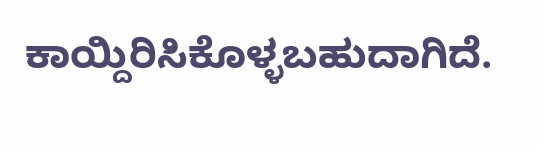ಕಾಯ್ದಿರಿಸಿಕೊಳ್ಳಬಹುದಾಗಿದೆ.